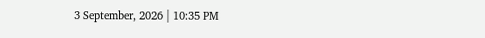3 September, 2026 | 10:35 PM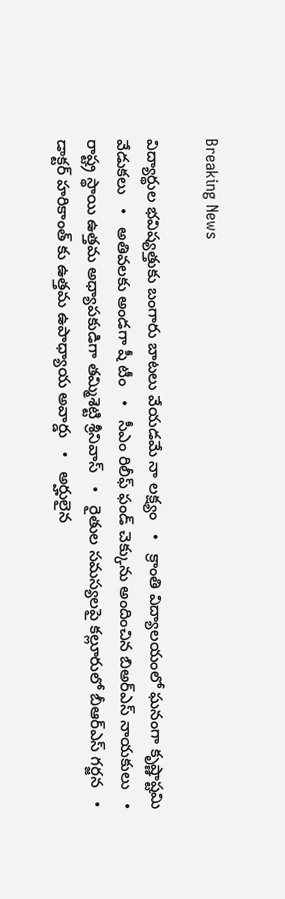Breaking News

విద్యార్థుల భవిష్యత్తుకు బంగారు బాటలు వేయడమే నా లక్ష్యం   •   క్రాంతి విద్యాలయంలో ఘనంగా కృష్ణాష్టమి వేడుకలు   •   అతివలకు అండగా షీ టీం   •   సీఎం రిలీఫ్ ఫండ్ చెక్కును అందించిన బిఅర్ఎస్ నాయకులు   •   రాష్ట్ర స్థాయి ఉత్తమ అధ్యాపకుడిగా తమ్మిశెట్టి శ్రీనివాస్‌   •   రైతుల సమస్యలపై కల్లూరులో బీఆర్ఎస్‌ గర్జన   •   డాక్టర్ హరికాంత్ కు ఉత్తమ ఉపాధ్యాయ అవార్డు   •   అర్హులైన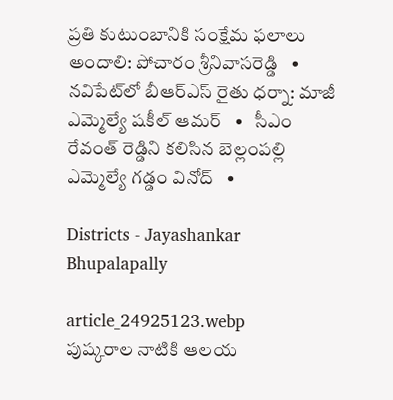ప్రతి కుటుంబానికి సంక్షేమ ఫలాలు అందాలి: పోచారం శ్రీనివాసరెడ్డి   •   నవిపేట్‌లో బీఆర్ఎస్ రైతు ధర్నా: మాజీ ఎమ్మెల్యే షకీల్ ఆమర్   •   సీఎం రేవంత్ రెడ్డిని కలిసిన బెల్లంపల్లి ఎమ్మెల్యే గడ్డం వినోద్   •

Districts - Jayashankar Bhupalapally

article_24925123.webp
పుష్కరాల నాటికి ఆలయ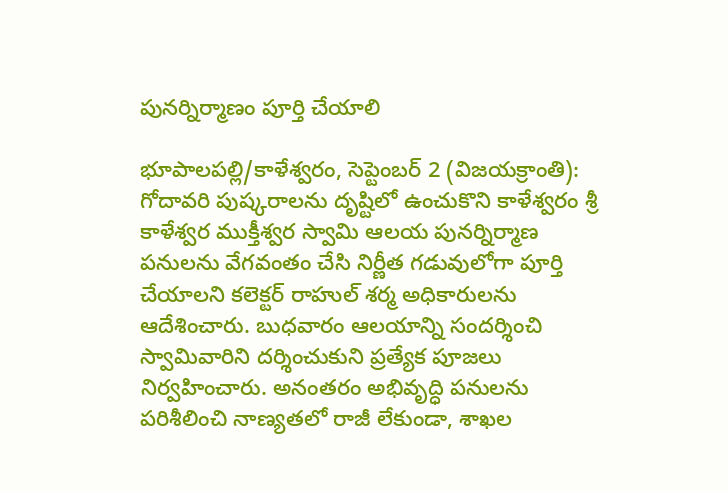పునర్నిర్మాణం పూర్తి చేయాలి

భూపాలపల్లి/కాళేశ్వరం, సెప్టెంబర్ 2 (విజయక్రాంతి): గోదావరి పుష్కరాలను దృష్టిలో ఉంచుకొని కాళేశ్వరం శ్రీ కాళేశ్వర ముక్తీశ్వర స్వామి ఆలయ పునర్నిర్మాణ పనులను వేగవంతం చేసి నిర్ణీత గడువులోగా పూర్తి చేయాలని కలెక్టర్ రాహుల్ శర్మ అధికారులను ఆదేశించారు. బుధవారం ఆలయాన్ని సందర్శించి స్వామివారిని దర్శించుకుని ప్రత్యేక పూజలు నిర్వహించారు. అనంతరం అభివృద్ధి పనులను పరిశీలించి నాణ్యతలో రాజీ లేకుండా, శాఖల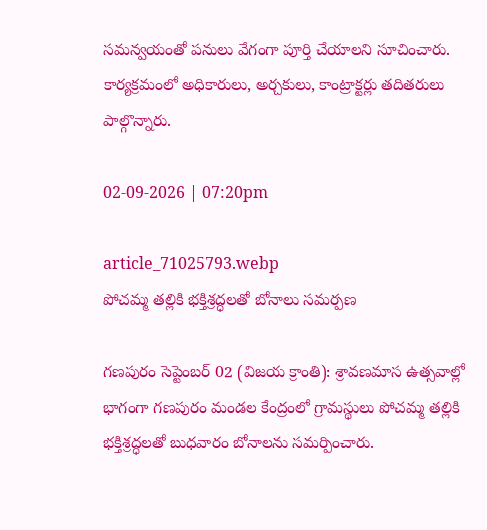సమన్వయంతో పనులు వేగంగా పూర్తి చేయాలని సూచించారు. కార్యక్రమంలో అధికారులు, అర్చకులు, కాంట్రాక్టర్లు తదితరులు పాల్గొన్నారు.

02-09-2026 | 07:20pm

article_71025793.webp
పోచమ్మ తల్లికి భక్తిశ్రద్ధలతో బోనాలు సమర్పణ

గణపురం సెప్టెంబర్ 02 (విజయ క్రాంతి): శ్రావణమాస ఉత్సవాల్లో భాగంగా గణపురం మండల కేంద్రంలో గ్రామస్థులు పోచమ్మ తల్లికి భక్తిశ్రద్ధలతో బుధవారం బోనాలను సమర్పించారు.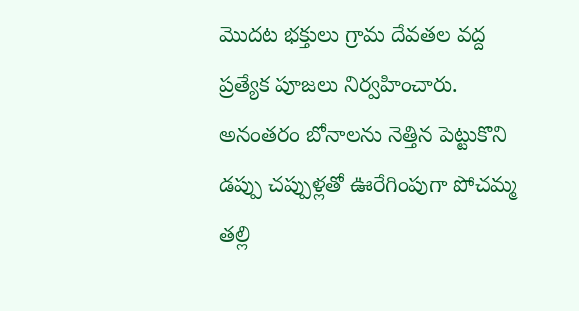మొదట భక్తులు గ్రామ దేవతల వద్ద ప్రత్యేక పూజలు నిర్వహించారు. అనంతరం బోనాలను నెత్తిన పెట్టుకొని డప్పు చప్పుళ్లతో ఊరేగింపుగా పోచమ్మ తల్లి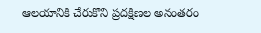ఆలయానికి చేరుకొని ప్రదక్షిణల అనంతరం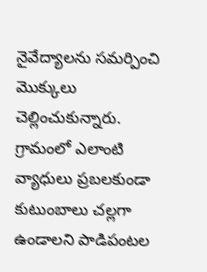నైవేద్యాలను సమర్పించి మొక్కులు చెల్లించుకున్నారు. గ్రామంలో ఎలాంటి వ్యాధులు ప్రబలకుండా కుటుంబాలు చల్లగా ఉండాలని పాడిపంటల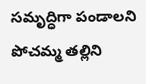సమృద్ధిగా పండాలని పోచమ్మ తల్లిని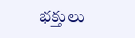భక్తులు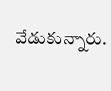వేడుకున్నారు.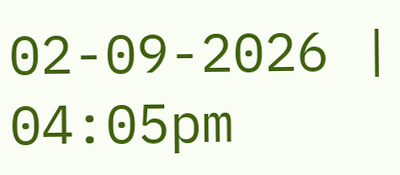02-09-2026 | 04:05pm